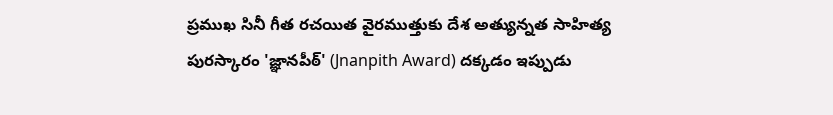ప్రముఖ సినీ గీత రచయిత వైరముత్తుకు దేశ అత్యున్నత సాహిత్య పురస్కారం 'జ్ఞానపీఠ్' (Jnanpith Award) దక్కడం ఇప్పుడు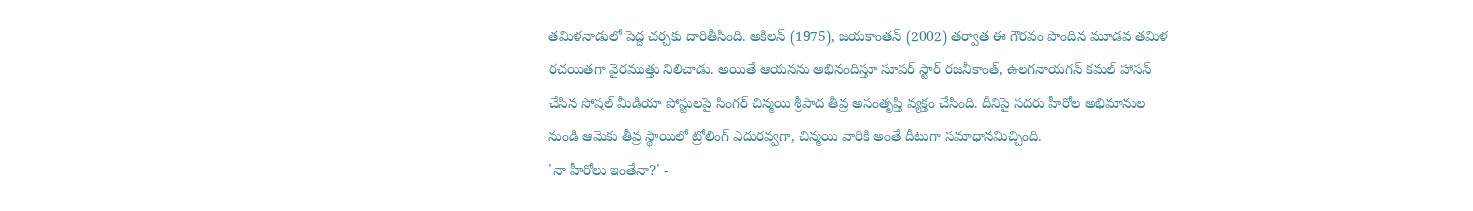తమిళనాడులో పెద్ద చర్చకు దారితీసింది. అకిలన్ (1975), జయకాంతన్ (2002) తర్వాత ఈ గౌరవం పొందిన మూడవ తమిళ రచయితగా వైరముత్తు నిలిచాడు. అయితే ఆయనను అభినందిస్తూ సూపర్ స్టార్ రజనీకాంత్, ఉలగనాయగన్ కమల్ హాసన్ చేసిన సోషల్ మీడియా పోస్టులపై సింగర్ చిన్మయి శ్రీపాద తీవ్ర అసంతృప్తి వ్యక్తం చేసింది. దీనిపై సదరు హీరోల అభిమానుల నుండి ఆమెకు తీవ్ర స్థాయిలో ట్రోలింగ్ ఎదురవ్వగా, చిన్మయి వారికి అంతే దీటుగా సమాధానమిచ్చింది.
'నా హీరోలు ఇంతేనా?' -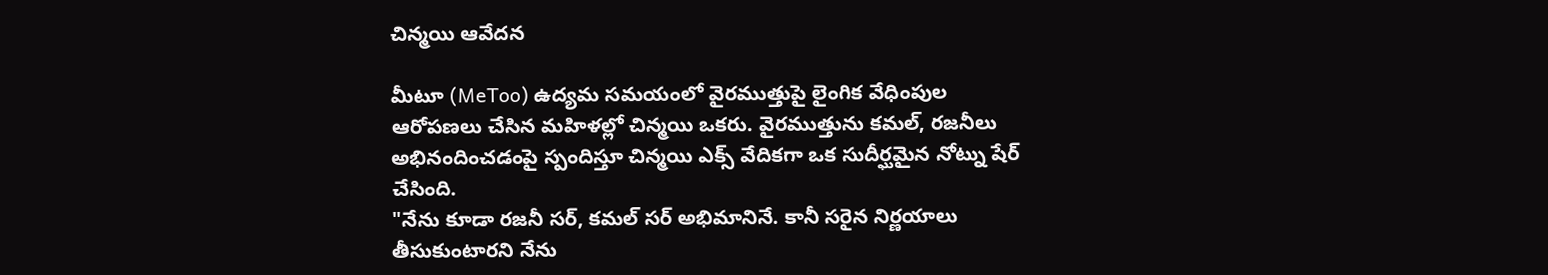చిన్మయి ఆవేదన

మీటూ (MeToo) ఉద్యమ సమయంలో వైరముత్తుపై లైంగిక వేధింపుల ఆరోపణలు చేసిన మహిళల్లో చిన్మయి ఒకరు. వైరముత్తును కమల్, రజనీలు అభినందించడంపై స్పందిస్తూ చిన్మయి ఎక్స్ వేదికగా ఒక సుదీర్ఘమైన నోట్ను షేర్ చేసింది.
"నేను కూడా రజనీ సర్, కమల్ సర్ అభిమానినే. కానీ సరైన నిర్ణయాలు తీసుకుంటారని నేను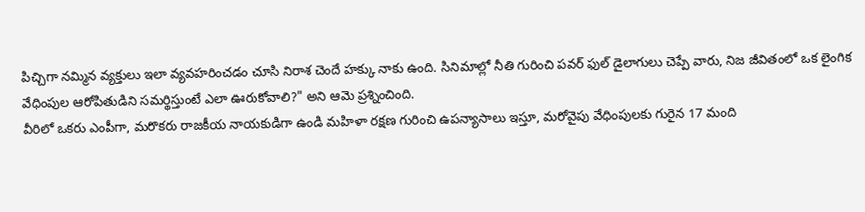పిచ్చిగా నమ్మిన వ్యక్తులు ఇలా వ్యవహరించడం చూసి నిరాశ చెందే హక్కు నాకు ఉంది. సినిమాల్లో నీతి గురించి పవర్ ఫుల్ డైలాగులు చెప్పే వారు, నిజ జీవితంలో ఒక లైంగిక వేధింపుల ఆరోపితుడిని సమర్థిస్తుంటే ఎలా ఊరుకోవాలి?" అని ఆమె ప్రశ్నించింది.
వీరిలో ఒకరు ఎంపీగా, మరొకరు రాజకీయ నాయకుడిగా ఉండి మహిళా రక్షణ గురించి ఉపన్యాసాలు ఇస్తూ, మరోవైపు వేధింపులకు గురైన 17 మంది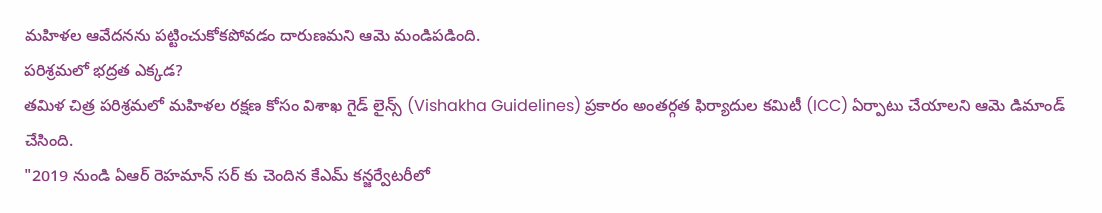మహిళల ఆవేదనను పట్టించుకోకపోవడం దారుణమని ఆమె మండిపడింది.
పరిశ్రమలో భద్రత ఎక్కడ?
తమిళ చిత్ర పరిశ్రమలో మహిళల రక్షణ కోసం విశాఖ గైడ్ లైన్స్ (Vishakha Guidelines) ప్రకారం అంతర్గత ఫిర్యాదుల కమిటీ (ICC) ఏర్పాటు చేయాలని ఆమె డిమాండ్ చేసింది.
"2019 నుండి ఏఆర్ రెహమాన్ సర్ కు చెందిన కేఎమ్ కన్జర్వేటరీలో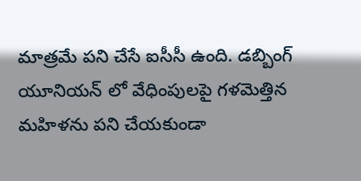మాత్రమే పని చేసే ఐసీసీ ఉంది. డబ్బింగ్ యూనియన్ లో వేధింపులపై గళమెత్తిన మహిళను పని చేయకుండా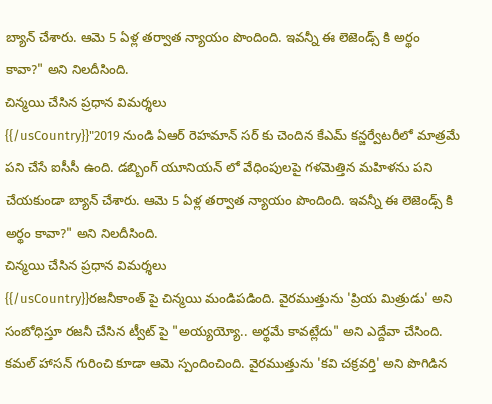బ్యాన్ చేశారు. ఆమె 5 ఏళ్ల తర్వాత న్యాయం పొందింది. ఇవన్నీ ఈ లెజెండ్స్ కి అర్థం కావా?" అని నిలదీసింది.
చిన్మయి చేసిన ప్రధాన విమర్శలు
{{/usCountry}}"2019 నుండి ఏఆర్ రెహమాన్ సర్ కు చెందిన కేఎమ్ కన్జర్వేటరీలో మాత్రమే పని చేసే ఐసీసీ ఉంది. డబ్బింగ్ యూనియన్ లో వేధింపులపై గళమెత్తిన మహిళను పని చేయకుండా బ్యాన్ చేశారు. ఆమె 5 ఏళ్ల తర్వాత న్యాయం పొందింది. ఇవన్నీ ఈ లెజెండ్స్ కి అర్థం కావా?" అని నిలదీసింది.
చిన్మయి చేసిన ప్రధాన విమర్శలు
{{/usCountry}}రజనీకాంత్ పై చిన్మయి మండిపడింది. వైరముత్తును 'ప్రియ మిత్రుడు' అని సంబోధిస్తూ రజనీ చేసిన ట్వీట్ పై "అయ్యయ్యో.. అర్థమే కావట్లేదు" అని ఎద్దేవా చేసింది.
కమల్ హాసన్ గురించి కూడా ఆమె స్పందించింది. వైరముత్తును 'కవి చక్రవర్తి' అని పొగిడిన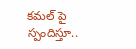కమల్ పై స్పందిస్తూ..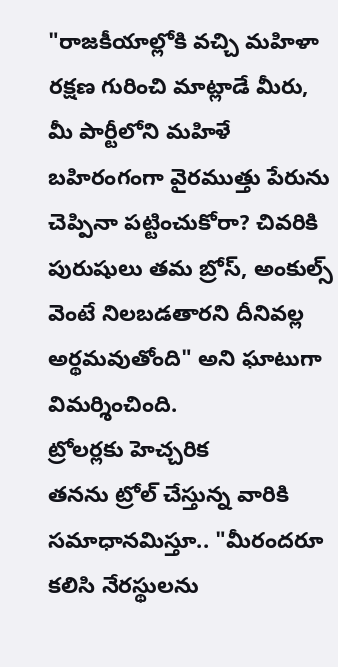"రాజకీయాల్లోకి వచ్చి మహిళా రక్షణ గురించి మాట్లాడే మీరు, మీ పార్టీలోని మహిళే బహిరంగంగా వైరముత్తు పేరును చెప్పినా పట్టించుకోరా? చివరికి పురుషులు తమ బ్రోస్, అంకుల్స్ వెంటే నిలబడతారని దీనివల్ల అర్థమవుతోంది" అని ఘాటుగా విమర్శించింది.
ట్రోలర్లకు హెచ్చరిక
తనను ట్రోల్ చేస్తున్న వారికి సమాధానమిస్తూ.. "మీరందరూ కలిసి నేరస్థులను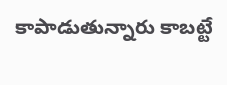కాపాడుతున్నారు కాబట్టే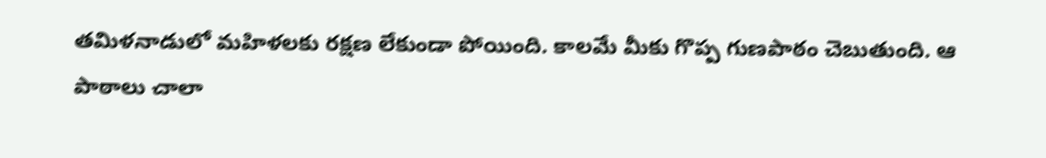తమిళనాడులో మహిళలకు రక్షణ లేకుండా పోయింది. కాలమే మీకు గొప్ప గుణపాఠం చెబుతుంది. ఆ పాఠాలు చాలా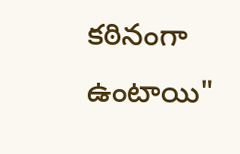కఠినంగా ఉంటాయి"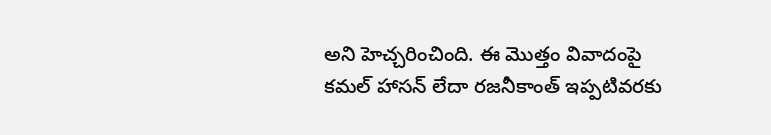అని హెచ్చరించింది. ఈ మొత్తం వివాదంపై కమల్ హాసన్ లేదా రజనీకాంత్ ఇప్పటివరకు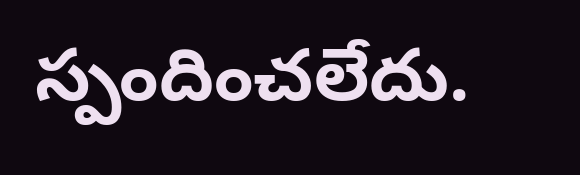స్పందించలేదు.